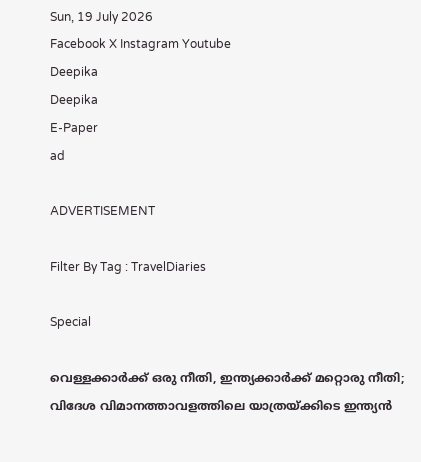Sun, 19 July 2026
Facebook X Instagram Youtube
Deepika
Deepika
E-Paper
ad

ADVERTISEMENT

Filter By Tag : TravelDiaries

Special

വെള്ളക്കാർക്ക് ഒരു നീതി, ഇന്ത്യക്കാർക്ക് മറ്റൊരു നീതി; വിദേശ വിമാനത്താവളത്തിലെ യാത്രയ്ക്കിടെ ഇന്ത്യൻ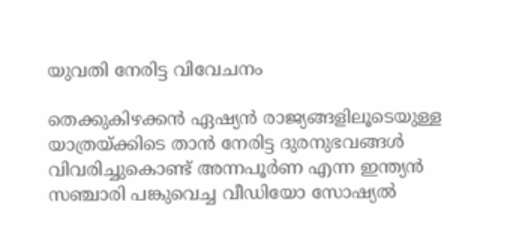യുവതി നേരിട്ട വിവേചനം

തെക്കുകിഴക്കൻ ഏഷ്യൻ രാജ്യങ്ങളിലൂടെയുള്ള യാത്രയ്ക്കിടെ താൻ നേരിട്ട ദുരനുഭവങ്ങൾ വിവരിച്ചുകൊണ്ട് അന്നപൂർണ എന്ന ഇന്ത്യൻ സഞ്ചാരി പങ്കുവെച്ച വീഡിയോ സോഷ്യൽ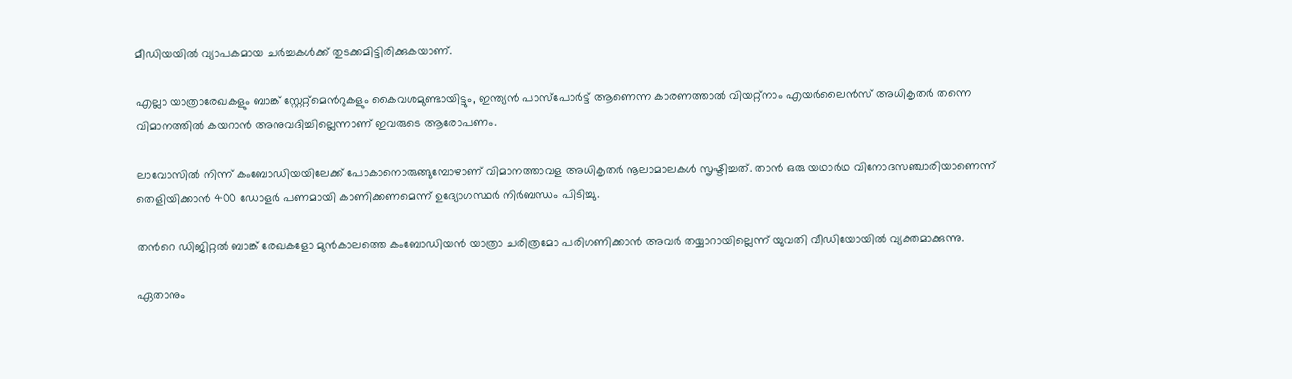മീഡിയയിൽ വ്യാപകമായ ചർച്ചകൾക്ക് തുടക്കമിട്ടിരിക്കുകയാണ്.

എല്ലാ യാത്രാരേഖകളും ബാങ്ക് സ്റ്റേറ്റ്‌മെന്‍റുകളും കൈവശമുണ്ടായിട്ടും, ഇന്ത്യൻ പാസ്‌പോർട്ട് ആണെന്ന കാരണത്താൽ വിയറ്റ്നാം എയർലൈൻസ് അധികൃതർ തന്നെ വിമാനത്തിൽ കയറാൻ അനുവദിച്ചില്ലെന്നാണ് ഇവരുടെ ആരോപണം.

ലാവോസിൽ നിന്ന് കംബോഡിയയിലേക്ക് പോകാനൊരുങ്ങുമ്പോഴാണ് വിമാനത്താവള അധികൃതർ നൂലാമാലകൾ സൃഷ്ടിച്ചത്. താൻ ഒരു യഥാർഥ വിനോദസഞ്ചാരിയാണെന്ന് തെളിയിക്കാൻ 400 ഡോളർ പണമായി കാണിക്കണമെന്ന് ഉദ്യോഗസ്ഥർ നിർബന്ധം പിടിച്ചു.

തന്‍റെ ഡിജിറ്റൽ ബാങ്ക് രേഖകളോ മുൻകാലത്തെ കംബോഡിയൻ യാത്രാ ചരിത്രമോ പരിഗണിക്കാൻ അവർ തയ്യാറായില്ലെന്ന് യുവതി വീഡിയോയിൽ വ്യക്തമാക്കുന്നു.

ഏതാനും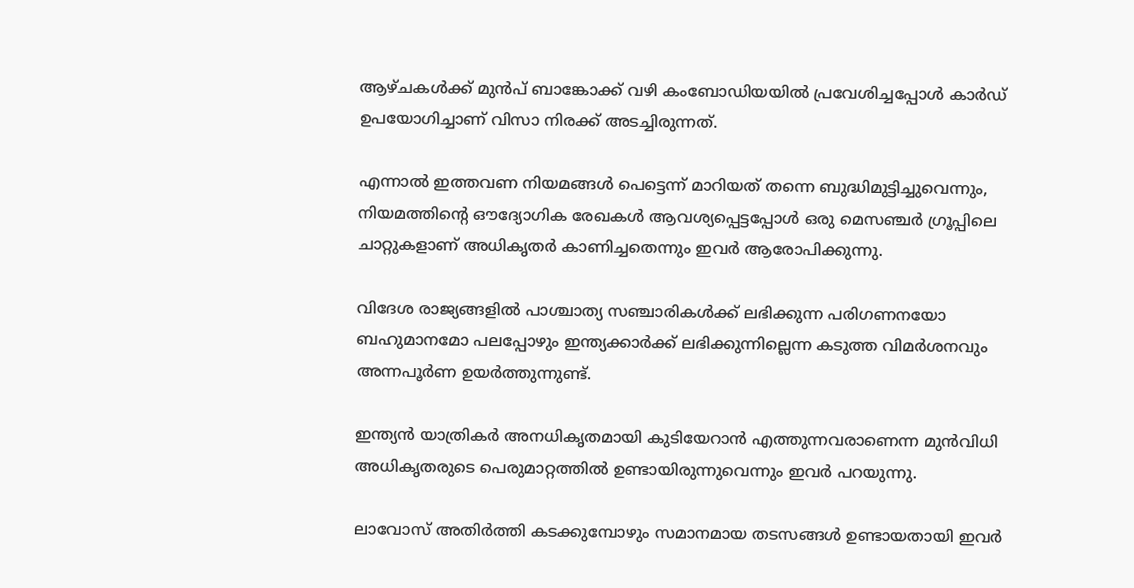ആഴ്ചകൾക്ക് മുൻപ് ബാങ്കോക്ക് വഴി കംബോഡിയയിൽ പ്രവേശിച്ചപ്പോൾ കാർഡ് ഉപയോഗിച്ചാണ് വിസാ നിരക്ക് അടച്ചിരുന്നത്.

എന്നാൽ ഇത്തവണ നിയമങ്ങൾ പെട്ടെന്ന് മാറിയത് തന്നെ ബുദ്ധിമുട്ടിച്ചുവെന്നും, നിയമത്തിന്‍റെ ഔദ്യോഗിക രേഖകൾ ആവശ്യപ്പെട്ടപ്പോൾ ഒരു മെസഞ്ചർ ഗ്രൂപ്പിലെ ചാറ്റുകളാണ് അധികൃതർ കാണിച്ചതെന്നും ഇവർ ആരോപിക്കുന്നു.

വിദേശ രാജ്യങ്ങളിൽ പാശ്ചാത്യ സഞ്ചാരികൾക്ക് ലഭിക്കുന്ന പരിഗണനയോ ബഹുമാനമോ പലപ്പോഴും ഇന്ത്യക്കാർക്ക് ലഭിക്കുന്നില്ലെന്ന കടുത്ത വിമർശനവും അന്നപൂർണ ഉയർത്തുന്നുണ്ട്.

ഇന്ത്യൻ യാത്രികർ അനധികൃതമായി കുടിയേറാൻ എത്തുന്നവരാണെന്ന മുൻവിധി അധികൃതരുടെ പെരുമാറ്റത്തിൽ ഉണ്ടായിരുന്നുവെന്നും ഇവർ പറയുന്നു.

ലാവോസ് അതിർത്തി കടക്കുമ്പോഴും സമാനമായ തടസങ്ങൾ ഉണ്ടായതായി ഇവർ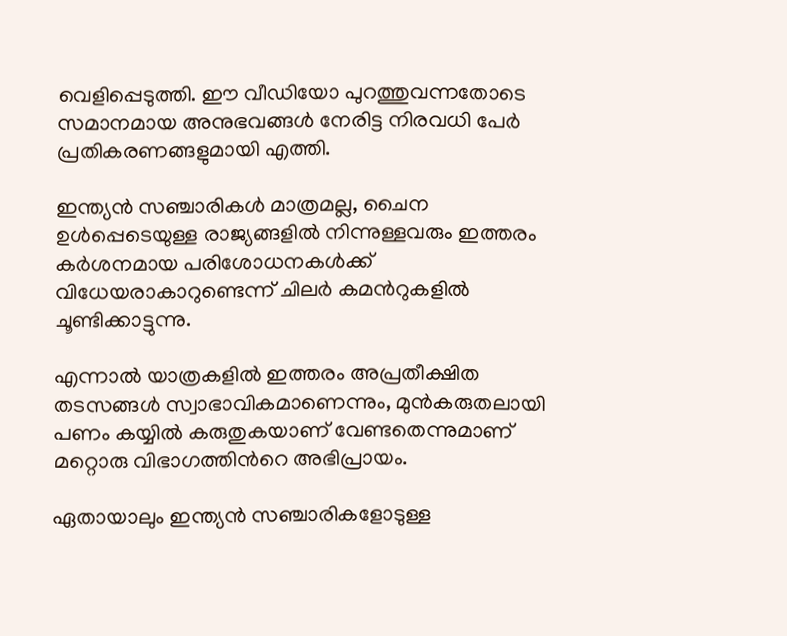വെളിപ്പെടുത്തി. ഈ വീഡിയോ പുറത്തുവന്നതോടെ സമാനമായ അനുഭവങ്ങൾ നേരിട്ട നിരവധി പേർ പ്രതികരണങ്ങളുമായി എത്തി.

ഇന്ത്യൻ സഞ്ചാരികൾ മാത്രമല്ല, ചൈന ഉൾപ്പെടെയുള്ള രാജ്യങ്ങളിൽ നിന്നുള്ളവരും ഇത്തരം കർശനമായ പരിശോധനകൾക്ക് വിധേയരാകാറുണ്ടെന്ന് ചിലർ കമന്‍റുകളിൽ ചൂണ്ടിക്കാട്ടുന്നു.

എന്നാൽ യാത്രകളിൽ ഇത്തരം അപ്രതീക്ഷിത തടസങ്ങൾ സ്വാഭാവികമാണെന്നും, മുൻകരുതലായി പണം കയ്യിൽ കരുതുകയാണ് വേണ്ടതെന്നുമാണ് മറ്റൊരു വിഭാഗത്തിന്‍റെ അഭിപ്രായം.

ഏതായാലും ഇന്ത്യൻ സഞ്ചാരികളോടുള്ള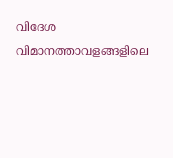വിദേശ വിമാനത്താവളങ്ങളിലെ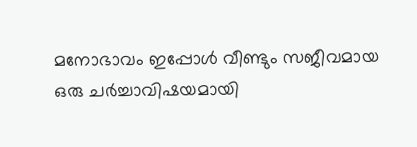മനോഭാവം ഇപ്പോൾ വീണ്ടും സജീവമായ ഒരു ചർച്ചാവിഷയമായി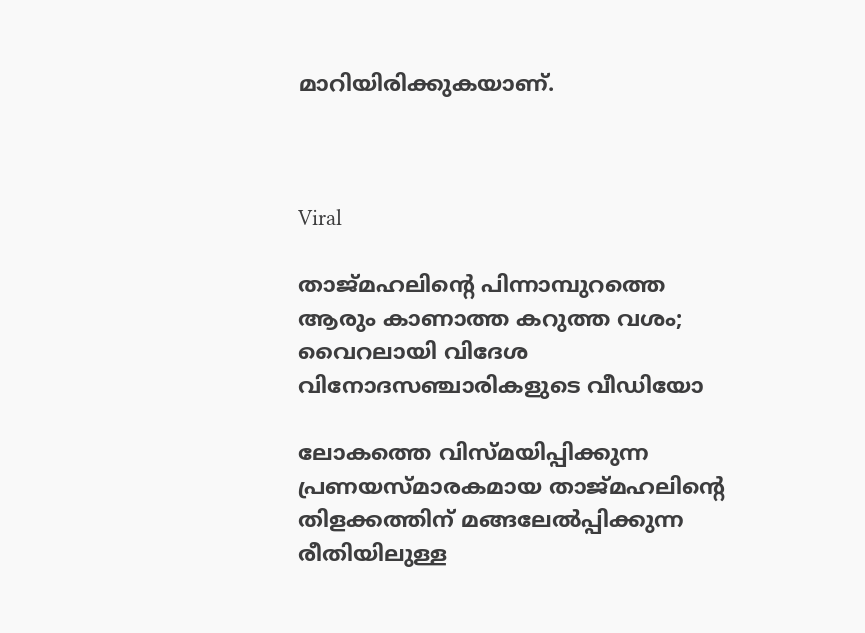മാറിയിരിക്കുകയാണ്.



Viral

താജ്മഹലിന്‍റെ പിന്നാമ്പുറത്തെ ആരും കാണാത്ത കറുത്ത വശം; വൈറലായി വിദേശ വിനോദസഞ്ചാരികളുടെ വീഡിയോ

ലോകത്തെ വിസ്മയിപ്പിക്കുന്ന പ്രണയസ്മാരകമായ താജ്മഹലിന്‍റെ തിളക്കത്തിന് മങ്ങലേൽപ്പിക്കുന്ന രീതിയിലുള്ള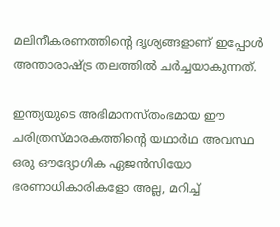മലിനീകരണത്തിന്‍റെ ദൃശ്യങ്ങളാണ് ഇപ്പോൾ അന്താരാഷ്ട്ര തലത്തിൽ ചർച്ചയാകുന്നത്.

ഇന്ത്യയുടെ അഭിമാനസ്തംഭമായ ഈ ചരിത്രസ്മാരകത്തിന്‍റെ യഥാർഥ അവസ്ഥ ഒരു ഔദ്യോഗിക ഏജൻസിയോ ഭരണാധികാരികളോ അല്ല, മറിച്ച്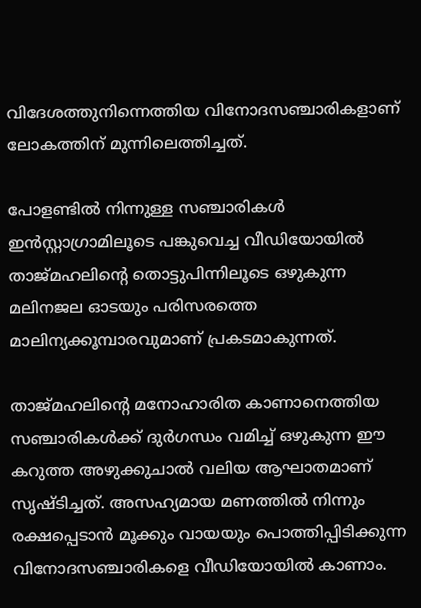വിദേശത്തുനിന്നെത്തിയ വിനോദസഞ്ചാരികളാണ് ലോകത്തിന് മുന്നിലെത്തിച്ചത്.

പോളണ്ടിൽ നിന്നുള്ള സഞ്ചാരികൾ ഇൻസ്റ്റാഗ്രാമിലൂടെ പങ്കുവെച്ച വീഡിയോയിൽ താജ്മഹലിന്‍റെ തൊട്ടുപിന്നിലൂടെ ഒഴുകുന്ന മലിനജല ഓടയും പരിസരത്തെ മാലിന്യക്കൂമ്പാരവുമാണ് പ്രകടമാകുന്നത്.

താജ്മഹലിന്‍റെ മനോഹാരിത കാണാനെത്തിയ സഞ്ചാരികൾക്ക് ദുർഗന്ധം വമിച്ച് ഒഴുകുന്ന ഈ കറുത്ത അഴുക്കുചാൽ വലിയ ആഘാതമാണ് സൃഷ്ടിച്ചത്. അസഹ്യമായ മണത്തിൽ നിന്നും രക്ഷപ്പെടാൻ മൂക്കും വായയും പൊത്തിപ്പിടിക്കുന്ന വിനോദസഞ്ചാരികളെ വീഡിയോയിൽ കാണാം.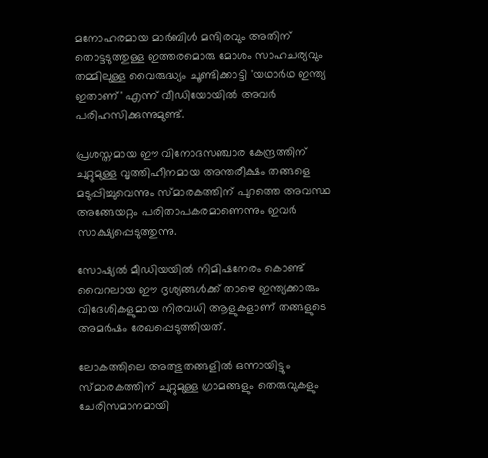മനോഹരമായ മാർബിൾ മന്ദിരവും അതിന് തൊട്ടടുത്തുള്ള ഇത്തരമൊരു മോശം സാഹചര്യവും തമ്മിലുള്ള വൈരുദ്ധ്യം ചൂണ്ടിക്കാട്ടി 'യഥാർഥ ഇന്ത്യ ഇതാണ്' എന്ന് വീഡിയോയിൽ അവർ പരിഹസിക്കുന്നുമുണ്ട്.

പ്രശസ്തമായ ഈ വിനോദസഞ്ചാര കേന്ദ്രത്തിന് ചുറ്റുമുള്ള വൃത്തിഹീനമായ അന്തരീക്ഷം തങ്ങളെ മടുപ്പിച്ചുവെന്നും സ്മാരകത്തിന് പുറത്തെ അവസ്ഥ അങ്ങേയറ്റം പരിതാപകരമാണെന്നും ഇവർ സാക്ഷ്യപ്പെടുത്തുന്നു.

സോഷ്യൽ മീഡിയയിൽ നിമിഷനേരം കൊണ്ട് വൈറലായ ഈ ദൃശ്യങ്ങൾക്ക് താഴെ ഇന്ത്യക്കാരും വിദേശികളുമായ നിരവധി ആളുകളാണ് തങ്ങളുടെ അമർഷം രേഖപ്പെടുത്തിയത്.

ലോകത്തിലെ അത്ഭുതങ്ങളിൽ ഒന്നായിട്ടും സ്മാരകത്തിന് ചുറ്റുമുള്ള ഗ്രാമങ്ങളും തെരുവുകളും ചേരിസമാനമായി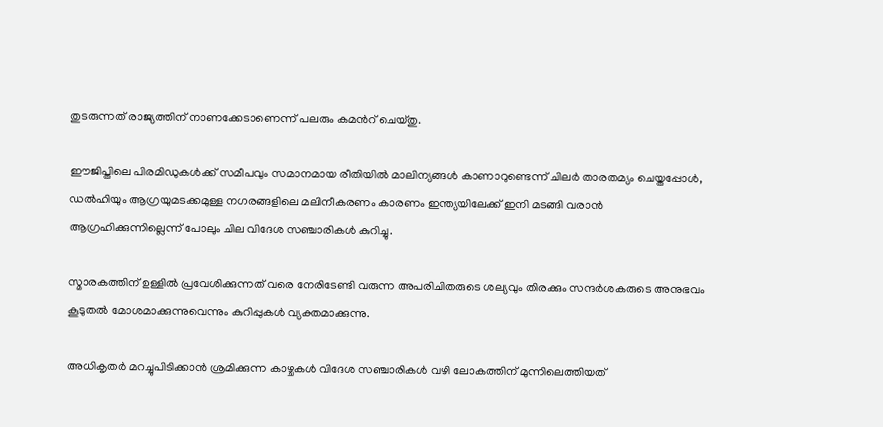തുടരുന്നത് രാജ്യത്തിന് നാണക്കേടാണെന്ന് പലരും കമന്‍റ് ചെയ്തു.

ഈജിപ്തിലെ പിരമിഡുകൾക്ക് സമീപവും സമാനമായ രീതിയിൽ മാലിന്യങ്ങൾ കാണാറുണ്ടെന്ന് ചിലർ താരതമ്യം ചെയ്തപ്പോൾ, ഡൽഹിയും ആഗ്രയുമടക്കമുള്ള നഗരങ്ങളിലെ മലിനീകരണം കാരണം ഇന്ത്യയിലേക്ക് ഇനി മടങ്ങി വരാൻ ആഗ്രഹിക്കുന്നില്ലെന്ന് പോലും ചില വിദേശ സഞ്ചാരികൾ കുറിച്ചു.

സ്മാരകത്തിന് ഉള്ളിൽ പ്രവേശിക്കുന്നത് വരെ നേരിടേണ്ടി വരുന്ന അപരിചിതരുടെ ശല്യവും തിരക്കും സന്ദർശകരുടെ അനുഭവം കൂടുതൽ മോശമാക്കുന്നുവെന്നും കുറിപ്പുകൾ വ്യക്തമാക്കുന്നു.

അധികൃതർ മറച്ചുപിടിക്കാൻ ശ്രമിക്കുന്ന കാഴ്ചകൾ വിദേശ സഞ്ചാരികൾ വഴി ലോകത്തിന് മുന്നിലെത്തിയത്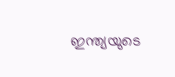ഇന്ത്യയുടെ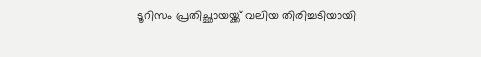ടൂറിസം പ്രതിച്ഛായയ്ക്ക് വലിയ തിരിച്ചടിയായി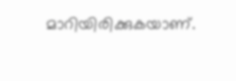മാറിയിരിക്കുകയാണ്.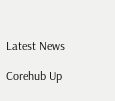Latest News

Corehub Up